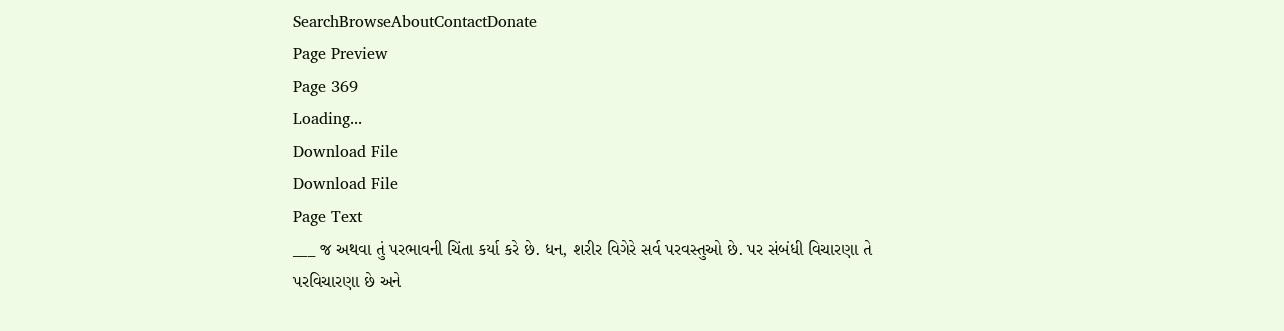SearchBrowseAboutContactDonate
Page Preview
Page 369
Loading...
Download File
Download File
Page Text
___ જ અથવા તું પરભાવની ચિંતા કર્યા કરે છે. ધન, શરીર વિગેરે સર્વ પરવસ્તુઓ છે. પર સંબંધી વિચારણા તે પરવિચારણા છે અને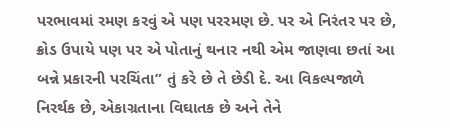પરભાવમાં રમણ કરવું એ પણ પરરમણ છે. પર એ નિરંતર પર છે, ક્રોડ ઉપાયે પણ પર એ પોતાનું થનાર નથી એમ જાણવા છતાં આ બન્ને પ્રકારની પરચિંતા” તું કરે છે તે છેડી દે. આ વિકલ્પજાળે નિરર્થક છે, એકાગ્રતાના વિઘાતક છે અને તેને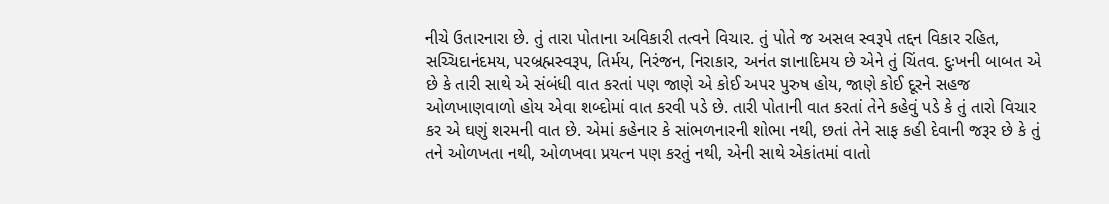નીચે ઉતારનારા છે. તું તારા પોતાના અવિકારી તત્વને વિચાર. તું પોતે જ અસલ સ્વરૂપે તદ્દન વિકાર રહિત, સચ્ચિદાનંદમય, પરબ્રહ્મસ્વરૂપ, તિર્મય, નિરંજન, નિરાકાર, અનંત જ્ઞાનાદિમય છે એને તું ચિંતવ. દુઃખની બાબત એ છે કે તારી સાથે એ સંબંધી વાત કરતાં પણ જાણે એ કોઈ અપર પુરુષ હોય, જાણે કોઈ દૂરને સહજ ઓળખાણવાળો હોય એવા શબ્દોમાં વાત કરવી પડે છે. તારી પોતાની વાત કરતાં તેને કહેવું પડે કે તું તારો વિચાર કર એ ઘણું શરમની વાત છે. એમાં કહેનાર કે સાંભળનારની શોભા નથી, છતાં તેને સાફ કહી દેવાની જરૂર છે કે તું તને ઓળખતા નથી, ઓળખવા પ્રયત્ન પણ કરતું નથી, એની સાથે એકાંતમાં વાતો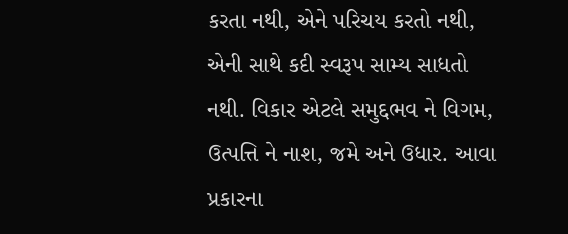કરતા નથી, એને પરિચય કરતો નથી, એની સાથે કદી સ્વરૂપ સામ્ય સાધતો નથી. વિકાર એટલે સમુદ્દભવ ને વિગમ, ઉત્પત્તિ ને નાશ, જમે અને ઉધાર. આવા પ્રકારના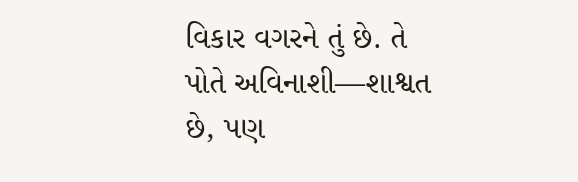વિકાર વગરને તું છે. તે પોતે અવિનાશી—શાશ્વત છે, પણ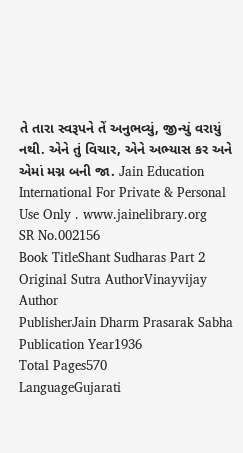તે તારા સ્વરૂપને તેં અનુભવ્યું, જીન્યું વરાયું નથી. એને તું વિચાર, એને અભ્યાસ કર અને એમાં મગ્ન બની જા. Jain Education International For Private & Personal Use Only . www.jainelibrary.org
SR No.002156
Book TitleShant Sudharas Part 2
Original Sutra AuthorVinayvijay
Author
PublisherJain Dharm Prasarak Sabha
Publication Year1936
Total Pages570
LanguageGujarati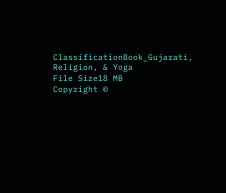ClassificationBook_Gujarati, Religion, & Yoga
File Size18 MB
Copyright ©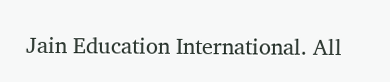Jain Education International. All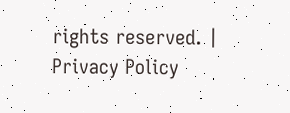rights reserved. | Privacy Policy